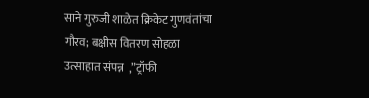साने गुरुजी शाळेत क्रिकेट गुणवंतांचा गौरव; बक्षीस वितरण सोहळा उत्साहात संपन्न  ,”ट्रॉफी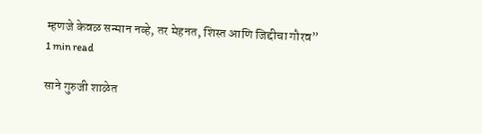म्हणजे केवळ सन्मान नव्हे, तर मेहनत, शिस्त आणि जिद्दीचा गौरव”
1 min read

साने गुरुजी शाळेत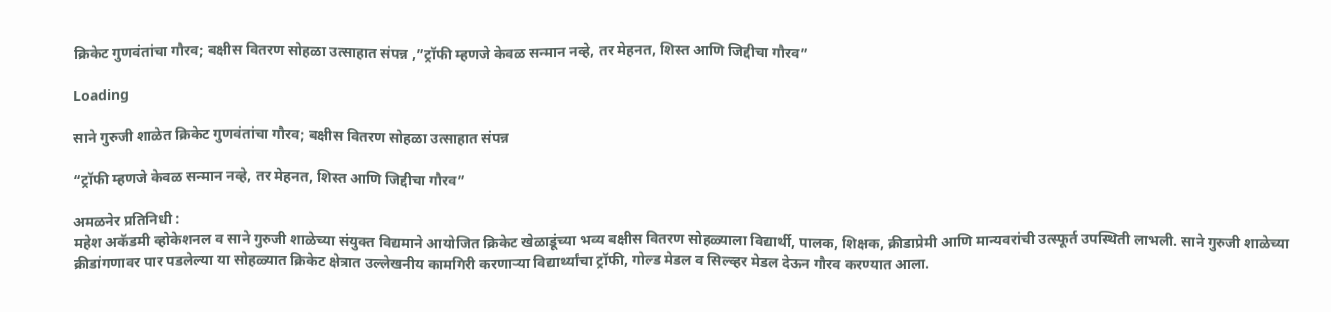क्रिकेट गुणवंतांचा गौरव; बक्षीस वितरण सोहळा उत्साहात संपन्न ,”ट्रॉफी म्हणजे केवळ सन्मान नव्हे, तर मेहनत, शिस्त आणि जिद्दीचा गौरव”

Loading

साने गुरुजी शाळेत क्रिकेट गुणवंतांचा गौरव; बक्षीस वितरण सोहळा उत्साहात संपन्न

“ट्रॉफी म्हणजे केवळ सन्मान नव्हे, तर मेहनत, शिस्त आणि जिद्दीचा गौरव”

अमळनेर प्रतिनिधी :
महेश अकॅडमी व्होकेशनल व साने गुरुजी शाळेच्या संयुक्त विद्यमाने आयोजित क्रिकेट खेळाडूंच्या भव्य बक्षीस वितरण सोहळ्याला विद्यार्थी, पालक, शिक्षक, क्रीडाप्रेमी आणि मान्यवरांची उत्स्फूर्त उपस्थिती लाभली. साने गुरुजी शाळेच्या क्रीडांगणावर पार पडलेल्या या सोहळ्यात क्रिकेट क्षेत्रात उल्लेखनीय कामगिरी करणाऱ्या विद्यार्थ्यांचा ट्रॉफी, गोल्ड मेडल व सिल्व्हर मेडल देऊन गौरव करण्यात आला.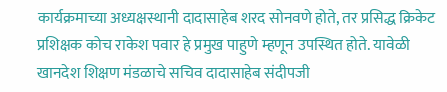कार्यक्रमाच्या अध्यक्षस्थानी दादासाहेब शरद सोनवणे होते, तर प्रसिद्ध क्रिकेट प्रशिक्षक कोच राकेश पवार हे प्रमुख पाहुणे म्हणून उपस्थित होते. यावेळी खानदेश शिक्षण मंडळाचे सचिव दादासाहेब संदीपजी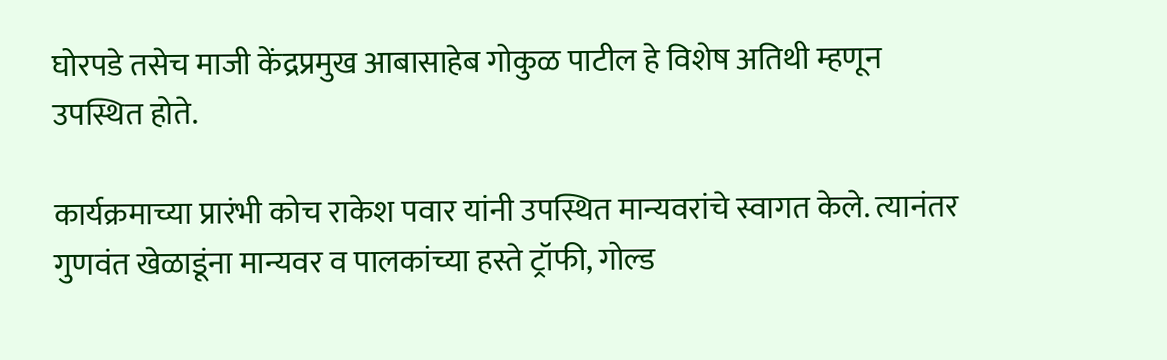घोरपडे तसेच माजी केंद्रप्रमुख आबासाहेब गोकुळ पाटील हे विशेष अतिथी म्हणून उपस्थित होते.

कार्यक्रमाच्या प्रारंभी कोच राकेश पवार यांनी उपस्थित मान्यवरांचे स्वागत केले. त्यानंतर गुणवंत खेळाडूंना मान्यवर व पालकांच्या हस्ते ट्रॉफी, गोल्ड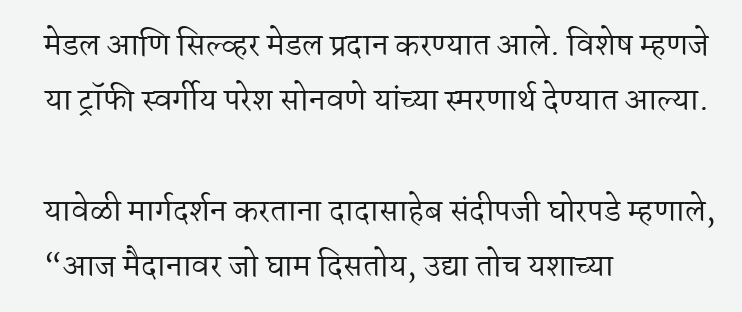मेडल आणि सिल्व्हर मेडल प्रदान करण्यात आले. विशेष म्हणजे या ट्रॉफी स्वर्गीय परेश सोनवणे यांच्या स्मरणार्थ देण्यात आल्या.

यावेळी मार्गदर्शन करताना दादासाहेब संदीपजी घोरपडे म्हणाले, “आज मैदानावर जो घाम दिसतोय, उद्या तोच यशाच्या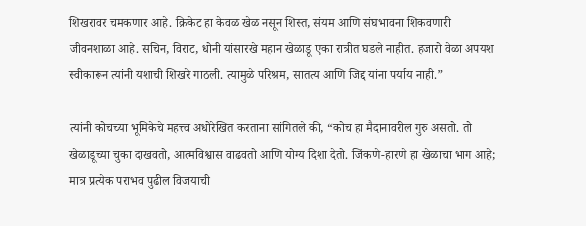शिखरावर चमकणार आहे. क्रिकेट हा केवळ खेळ नसून शिस्त, संयम आणि संघभावना शिकवणारी जीवनशाळा आहे. सचिन, विराट, धोनी यांसारखे महान खेळाडू एका रात्रीत घडले नाहीत. हजारो वेळा अपयश स्वीकारून त्यांनी यशाची शिखरे गाठली. त्यामुळे परिश्रम, सातत्य आणि जिद्द यांना पर्याय नाही.”

त्यांनी कोचच्या भूमिकेचे महत्त्व अधोरेखित करताना सांगितले की, “कोच हा मैदानावरील गुरु असतो. तो खेळाडूच्या चुका दाखवतो, आत्मविश्वास वाढवतो आणि योग्य दिशा देतो. जिंकणे-हारणे हा खेळाचा भाग आहे; मात्र प्रत्येक पराभव पुढील विजयाची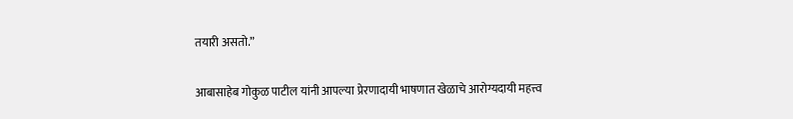तयारी असतो.”

आबासाहेब गोकुळ पाटील यांनी आपल्या प्रेरणादायी भाषणात खेळाचे आरोग्यदायी महत्त्व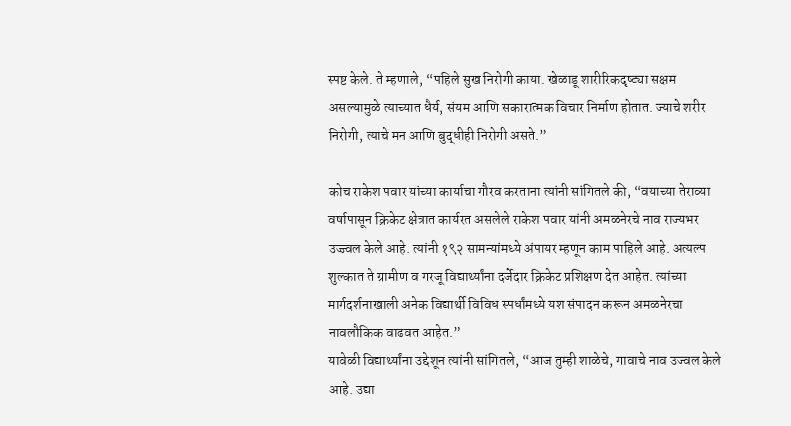स्पष्ट केले. ते म्हणाले, “पहिले सुख निरोगी काया. खेळाडू शारीरिकदृष्ट्या सक्षम असल्यामुळे त्याच्यात धैर्य, संयम आणि सकारात्मक विचार निर्माण होतात. ज्याचे शरीर निरोगी, त्याचे मन आणि बुद्धीही निरोगी असते.”

कोच राकेश पवार यांच्या कार्याचा गौरव करताना त्यांनी सांगितले की, “वयाच्या तेराव्या वर्षापासून क्रिकेट क्षेत्रात कार्यरत असलेले राकेश पवार यांनी अमळनेरचे नाव राज्यभर उज्ज्वल केले आहे. त्यांनी १९२ सामन्यांमध्ये अंपायर म्हणून काम पाहिले आहे. अत्यल्प शुल्कात ते ग्रामीण व गरजू विद्यार्थ्यांना दर्जेदार क्रिकेट प्रशिक्षण देत आहेत. त्यांच्या मार्गदर्शनाखाली अनेक विद्यार्थी विविध स्पर्धांमध्ये यश संपादन करून अमळनेरचा नावलौकिक वाढवत आहेत.”
यावेळी विद्यार्थ्यांना उद्देशून त्यांनी सांगितले, “आज तुम्ही शाळेचे, गावाचे नाव उज्वल केले आहे. उद्या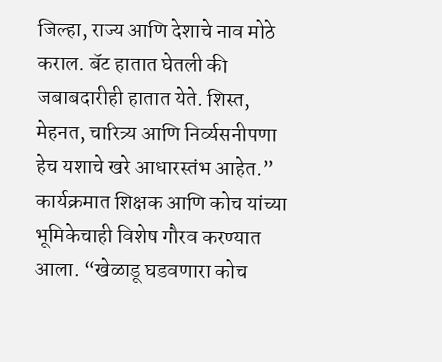जिल्हा, राज्य आणि देशाचे नाव मोठे कराल. बॅट हातात घेतली की जबाबदारीही हातात येते. शिस्त, मेहनत, चारित्र्य आणि निर्व्यसनीपणा हेच यशाचे खरे आधारस्तंभ आहेत.”
कार्यक्रमात शिक्षक आणि कोच यांच्या भूमिकेचाही विशेष गौरव करण्यात आला. “खेळाडू घडवणारा कोच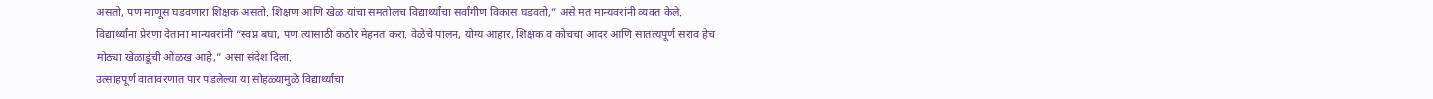असतो, पण माणूस घडवणारा शिक्षक असतो. शिक्षण आणि खेळ यांचा समतोलच विद्यार्थ्यांचा सर्वांगीण विकास घडवतो,” असे मत मान्यवरांनी व्यक्त केले.
विद्यार्थ्यांना प्रेरणा देताना मान्यवरांनी “स्वप्न बघा, पण त्यासाठी कठोर मेहनत करा. वेळेचे पालन, योग्य आहार, शिक्षक व कोचचा आदर आणि सातत्यपूर्ण सराव हेच मोठ्या खेळाडूंची ओळख आहे,” असा संदेश दिला.
उत्साहपूर्ण वातावरणात पार पडलेल्या या सोहळ्यामुळे विद्यार्थ्यांचा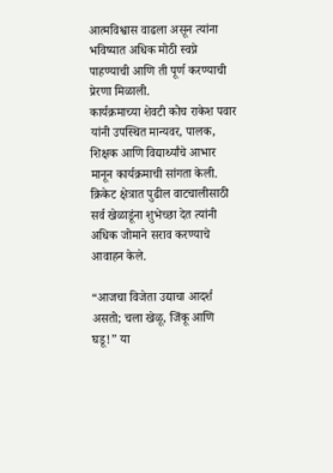आत्मविश्वास वाढला असून त्यांना भविष्यात अधिक मोठी स्वप्ने पाहण्याची आणि ती पूर्ण करण्याची प्रेरणा मिळाली.
कार्यक्रमाच्या शेवटी कोच राकेश पवार यांनी उपस्थित मान्यवर, पालक, शिक्षक आणि विद्यार्थ्यांचे आभार मानून कार्यक्रमाची सांगता केली. क्रिकेट क्षेत्रात पुढील वाटचालीसाठी सर्व खेळाडूंना शुभेच्छा देत त्यांनी अधिक जोमाने सराव करण्याचे आवाहन केले.

“आजचा विजेता उद्याचा आदर्श असतो; चला खेळू, जिंकू आणि घडू!” या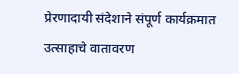प्रेरणादायी संदेशाने संपूर्ण कार्यक्रमात उत्साहाचे वातावरण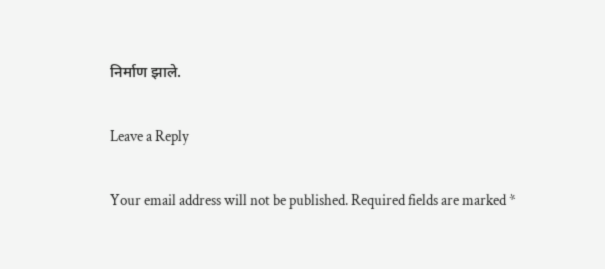निर्माण झाले.

Leave a Reply

Your email address will not be published. Required fields are marked *